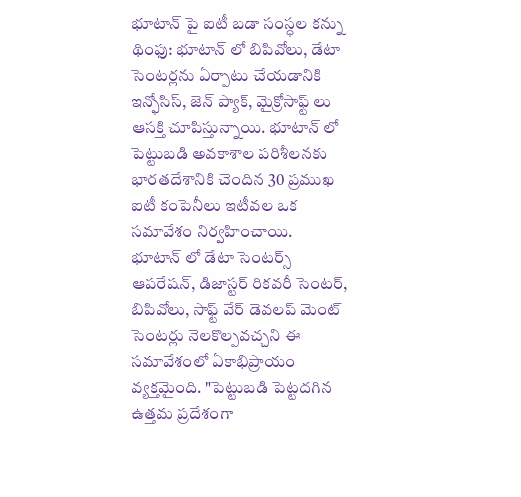భూటాన్ పై ఐటీ బడా సంస్ధల కన్ను
థింఫు: భూటాన్ లో బిపివోలు, డేటా సెంటర్లను ఏర్పాటు చేయడానికి ఇన్ఫోసిస్, జెన్ ప్యాక్, మైక్రోసాఫ్ట్ లు ఆసక్తి చూపిస్తున్నాయి. భూటాన్ లో పెట్టుబడి అవకాశాల పరిశీలనకు భారతదేశానికి చెందిన 30 ప్రముఖ ఐటీ కంపెనీలు ఇటీవల ఒక సమావేశం నిర్వహించాయి.
భూటాన్ లో డేటా సెంటర్స్ ఆపరేషన్, డిజాస్టర్ రికవరీ సెంటర్, బిపివోలు, సాఫ్ట్ వేర్ డెవలప్ మెంట్ సెంటర్లు నెలకొల్పవచ్చని ఈ సమావేశంలో ఏకాభిప్రాయం వ్యక్తమైంది. "పెట్టుబడి పెట్టదగిన ఉత్తమ ప్రదేశంగా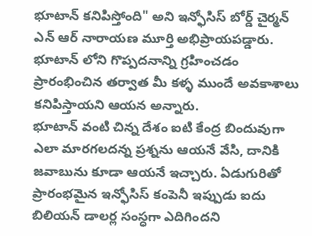భూటాన్ కనిపిస్తోంది" అని ఇన్ఫోసిస్ బోర్డ్ చైర్మన్ ఎన్ ఆర్ నారాయణ మూర్తి అభిప్రాయపడ్డారు. భూటాన్ లోని గొప్పదనాన్ని గ్రహించడం ప్రారంభించిన తర్వాత మీ కళ్ళ ముందే అవకాశాలు కనిపిస్తాయని ఆయన అన్నారు.
భూటాన్ వంటి చిన్న దేశం ఐటి కేంద్ర బిందువుగా ఎలా మారగలదన్న ప్రశ్నను ఆయనే వేసి, దానికి జవాబును కూడా ఆయనే ఇచ్చారు. ఏడుగురితో ప్రారంభమైన ఇన్ఫోసిస్ కంపెనీ ఇప్పుడు ఐదు బిలియన్ డాలర్ల సంస్ధగా ఎదిగిందని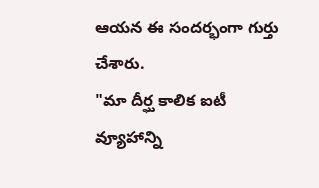ఆయన ఈ సందర్భంగా గుర్తు చేశారు.
"మా దీర్ఘ కాలిక ఐటీ వ్యూహాన్ని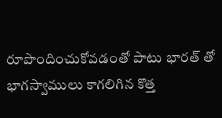రూపొందించుకోవడంతో పాటు భారత్ తో భాగస్వాములు కాగలిగిన కొత్త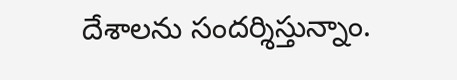దేశాలను సందర్శిస్తున్నాం.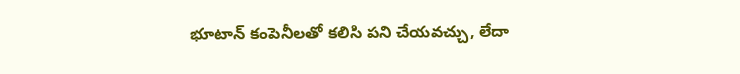భూటాన్ కంపెనీలతో కలిసి పని చేయవచ్చు, లేదా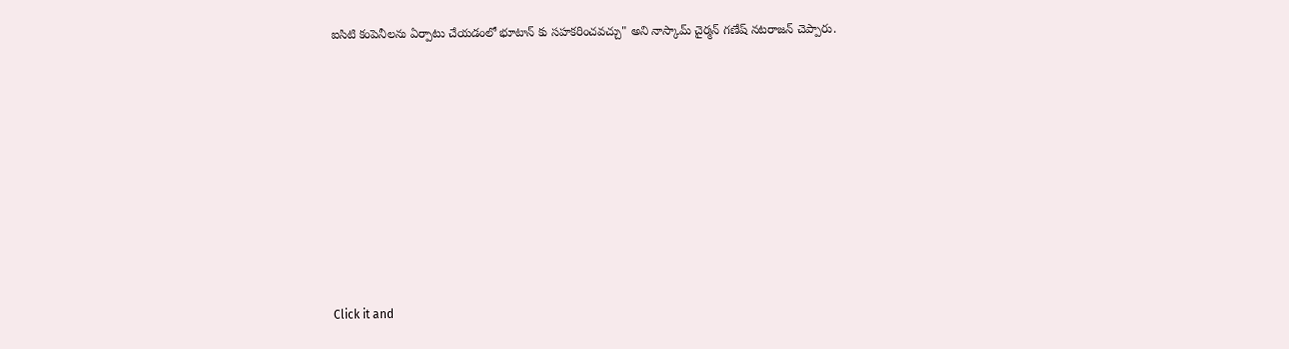ఐసిటి కంపెనీలను ఏర్పాటు చేయడంలో భూటాన్ కు సహకరించవచ్చు" అని నాస్కామ్ చైర్మన్ గణేష్ నటరాజన్ చెప్పారు.












Click it and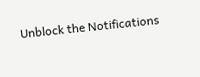Unblock the Notifications